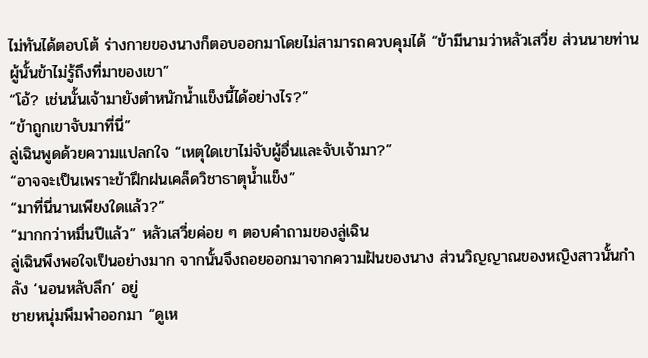ไม่ทันได้ตอบโต้ ร่างกายของนางก็ตอบออกมาโดยไม่สามารถควบคุมได้ “ข้ามีนามว่าหลัวเสวี่ย ส่วนนายท่านผู้นั้นข้าไม่รู้ถึงที่มาของเขา”
“โอ้? เช่นนั้นเจ้ามายังตำหนักน้ำแข็งนี้ได้อย่างไร?”
“ข้าถูกเขาจับมาที่นี่”
ลู่เฉินพูดด้วยความแปลกใจ “เหตุใดเขาไม่จับผู้อื่นและจับเจ้ามา?”
“อาจจะเป็นเพราะข้าฝึกฝนเคล็ดวิชาธาตุน้ำแข็ง”
“มาที่นี่นานเพียงใดแล้ว?”
“มากกว่าหมื่นปีแล้ว” หลัวเสวี่ยค่อย ๆ ตอบคำถามของลู่เฉิน
ลู่เฉินพึงพอใจเป็นอย่างมาก จากนั้นจึงถอยออกมาจากความฝันของนาง ส่วนวิญญาณของหญิงสาวนั้นกำลัง ‘นอนหลับลึก’ อยู่
ชายหนุ่มพึมพำออกมา “ดูเห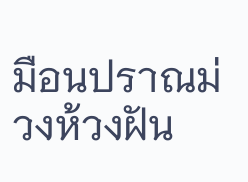มือนปราณม่วงห้วงฝัน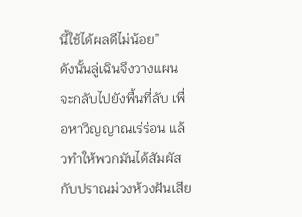นี้ใช้ได้ผลดีไม่น้อย”
ดังนั้นลู่เฉินจึงวางแผนจะกลับไปยังพื้นที่ลับ เพื่อหาวิญญาณเร่ร่อน แล้วทำให้พวกมันได้สัมผัสกับปราณม่วงห้วงฝันเสีย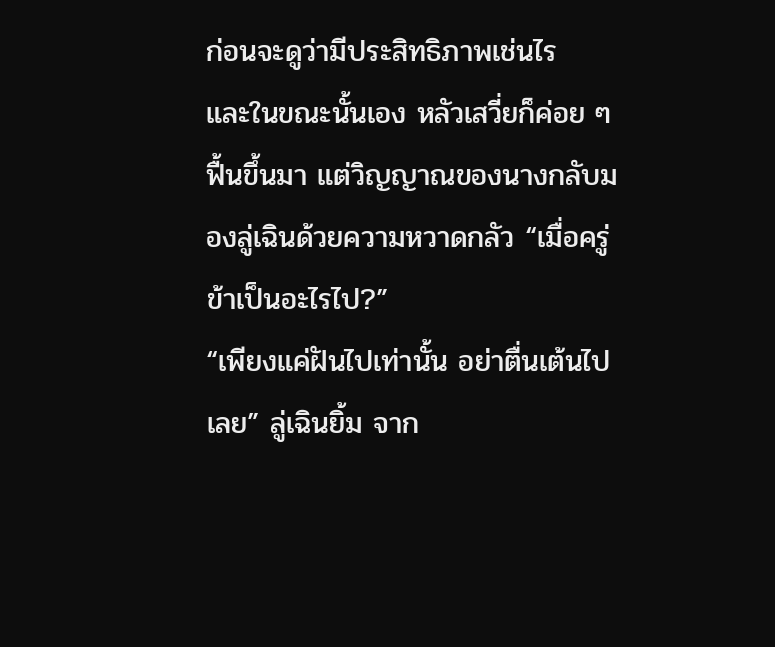ก่อนจะดูว่ามีประสิทธิภาพเช่นไร
และในขณะนั้นเอง หลัวเสวี่ยก็ค่อย ๆ ฟื้นขึ้นมา แต่วิญญาณของนางกลับมองลู่เฉินด้วยความหวาดกลัว “เมื่อครู่ข้าเป็นอะไรไป?”
“เพียงแค่ฝันไปเท่านั้น อย่าตื่นเต้นไปเลย” ลู่เฉินยิ้ม จาก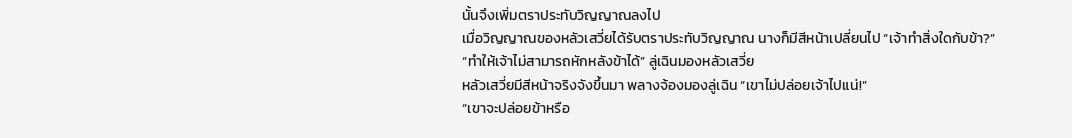นั้นจึงเพิ่มตราประทับวิญญาณลงไป
เมื่อวิญญาณของหลัวเสวี่ยได้รับตราประทับวิญญาณ นางก็มีสีหน้าเปลี่ยนไป “เจ้าทำสิ่งใดกับข้า?”
“ทำให้เจ้าไม่สามารถหักหลังข้าได้” ลู่เฉินมองหลัวเสวี่ย
หลัวเสวี่ยมีสีหน้าจริงจังขึ้นมา พลางจ้องมองลู่เฉิน “เขาไม่ปล่อยเจ้าไปแน่!”
“เขาจะปล่อยข้าหรือ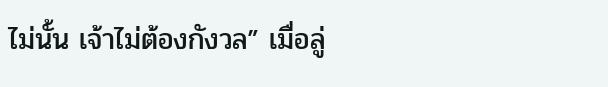ไม่นั้น เจ้าไม่ต้องกังวล” เมื่อลู่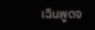เฉินพูดจ